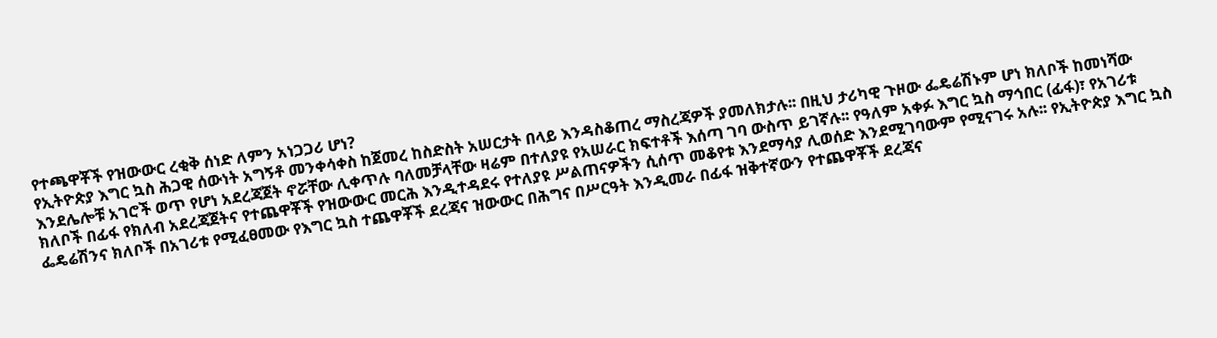የተጫዋቾች የዝውውር ረቂቅ ሰነድ ለምን አነጋጋሪ ሆነ?
የኢትዮጵያ እግር ኳስ ሕጋዊ ሰውነት አግኝቶ መንቀሳቀስ ከጀመረ ከስድስት አሠርታት በላይ እንዳስቆጠረ ማስረጃዎች ያመለክታሉ፡፡ በዚህ ታሪካዊ ጉዞው ፌዴሬሽኑም ሆነ ክለቦች ከመነሻው እንደሌሎቹ አገሮች ወጥ የሆነ አደረጃጀት ኖሯቸው ሊቀጥሉ ባለመቻላቸው ዛሬም በተለያዩ የአሠራር ክፍተቶች እሰጣ ገባ ውስጥ ይገኛሉ፡፡ የዓለም አቀፉ እግር ኳስ ማኅበር (ፊፋ)፣ የአገሪቱ ክለቦች በፊፋ የክለብ አደረጃጀትና የተጨዋቾች የዝውውር መርሕ እንዲተዳደሩ የተለያዩ ሥልጠናዎችን ሲሰጥ መቆየቱ እንደማሳያ ሊወሰድ እንደሚገባውም የሚናገሩ አሉ፡፡ የኢትዮጵያ እግር ኳስ ፌዴሬሽንና ክለቦች በአገሪቱ የሚፈፀመው የእግር ኳስ ተጨዋቾች ደረጃና ዝውውር በሕግና በሥርዓት እንዲመራ በፊፋ ዝቅተኛውን የተጨዋቾች ደረጃና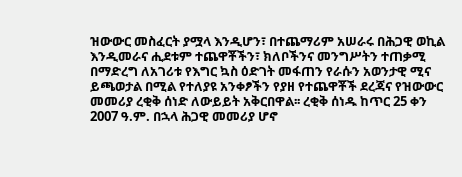ዝውውር መስፈርት ያሟላ እንዲሆን፣ በተጨማሪም አሠራሩ በሕጋዊ ወኪል እንዲመራና ሒደቱም ተጨዋቾችን፣ ክለቦችንና መንግሥትን ተጠቃሚ በማድረግ ለአገሪቱ የእግር ኳስ ዕድገት መፋጠን የራሱን አወንታዊ ሚና ይጫወታል በሚል የተለያዩ አንቀፆችን የያዘ የተጨዋቾች ደረጃና የዝውውር መመሪያ ረቂቅ ሰነድ ለውይይት አቅርበዋል፡፡ ረቂቅ ሰነዱ ከጥር 25 ቀን 2007 ዓ.ም. በኋላ ሕጋዊ መመሪያ ሆኖ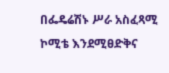በፌዴሬሽኑ ሥራ አስፈጻሚ ኮሚቴ እንደሚፀድቅና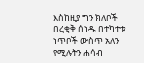እስከዚያ ግን ክለቦች በረቂቅ ሰነዱ በተካተቱ ነጥቦች ውስጥ አለን የሚሉትን ሐሳብ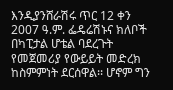እንዲያንሸራሽሩ ጥር 12 ቀን 2007 ዓ.ም. ፌዴሬሽኑና ክለቦች በካፒታል ሆቴል ባደረጉት የመጀመሪያ የውይይት መድረክ ከስምምነት ደርሰዋል፡፡ ሆኖም ግን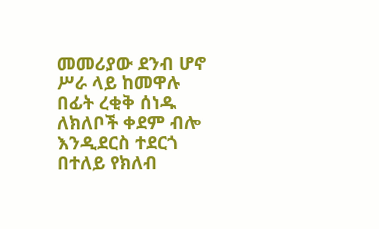መመሪያው ደንብ ሆኖ ሥራ ላይ ከመዋሉ በፊት ረቂቅ ሰነዱ ለክለቦች ቀደም ብሎ እንዲደርስ ተደርጎ በተለይ የክለብ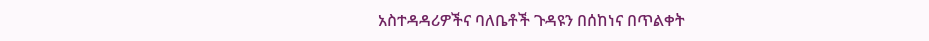አስተዳዳሪዎችና ባለቤቶች ጉዳዩን በሰከነና በጥልቀት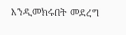እንዲመክሩበት መደረግ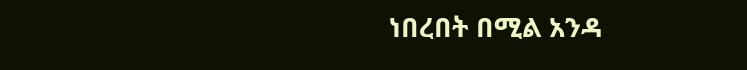ነበረበት በሚል አንዳ